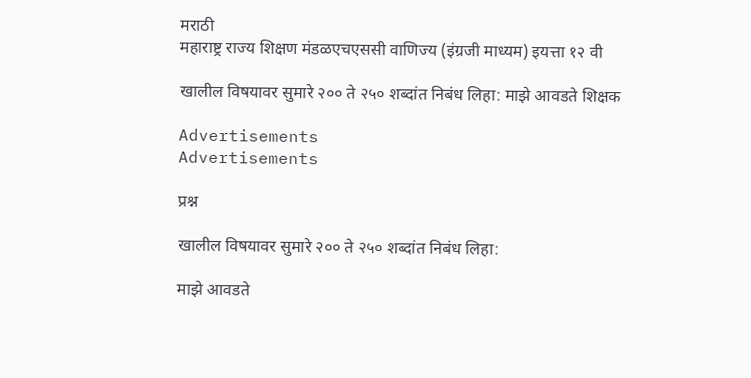मराठी
महाराष्ट्र राज्य शिक्षण मंडळएचएससी वाणिज्य (इंग्रजी माध्यम) इयत्ता १२ वी

खालील विषयावर सुमारे २०० ते २५० शब्दांत निबंध लिहा: माझे आवडते शिक्षक

Advertisements
Advertisements

प्रश्न

खालील विषयावर सुमारे २०० ते २५० शब्दांत निबंध लिहा:

माझे आवडते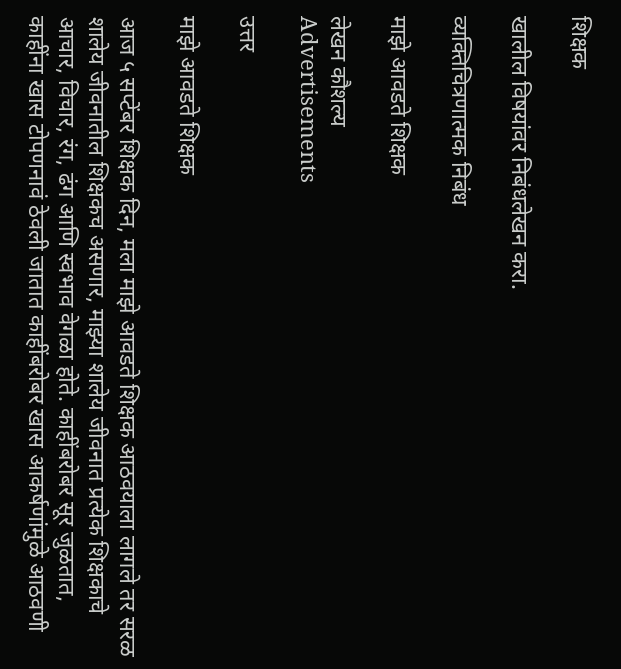शिक्षक

खालील विषयांवर निबंधलेखन करा.

व्यक्तिचित्रणात्मक निबंध

माझे आवडते शिक्षक

लेखन कौशल्य
Advertisements

उत्तर

माझे आवडते शिक्षक

आज ५ सप्टेंबर शिक्षक दिन, मला माझे आवडते शिक्षक आठवयाला लागले तर सरळ शालेय जीवनातील शिक्षकच असणार, माझ्या शालेय जीवनात प्रत्येक शिक्षकाचे आचार, विचार, रंग, ढंग आणि स्वभाव वेगळा होते. काहींबरोबर सूर जुळतात, काहींना खास टोपणनावं ठेवली जातात काहींबरोबर खास आकर्षणांमुळे आठवणी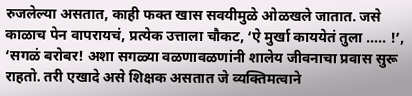रुजलेल्या असतात, काही फक्त खास सवयीमुळे ओळखले जातात. जसे काळाच पेन वापरायचं, प्रत्येक उत्ताला चौकट, ‘ऐ मुर्खा काययेतं तुला ..... !’, ‘सगळं बरोबर! अशा सगळ्या वळणावळणांनी शालेय जीवनाचा प्रवास सुरू राहतो. तरी एखादे असे शिक्षक असतात जे व्यक्तिमत्वाने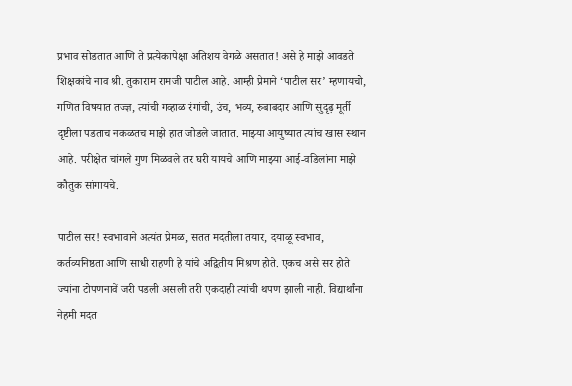प्रभाव सोडतात आणि ते प्रत्येकापेक्षा अतिशय वेगळे असतात! असे हे माझे आवडते शिक्षकांचे नाव श्री. तुकाराम रामजी पाटील आहे. आम्ही प्रेमाने ‘पाटील सर’ म्हणायचो, गणित विषयात तज्ज्ञ, त्यांची गव्हाळ रंगांची, उंच, भव्य, रुबाबदार आणि सुदृढ़ मूर्ती दृष्टीला पडताच नकळतच माझे हात जोडले जातात. माझ्या आयुष्यात त्यांच खास स्थान आहे. परीक्षेत चांगले गुण मिळवले तर घरी यायचे आणि माझ्या आई-वडिलांना माझे कौतुक सांगायचे.

पाटील सर! स्वभावाने अत्यंत प्रेमळ, सतत मदतीला तयार, दयाळू स्वभाव, कर्तव्यनिष्ठता आणि साधी राहणी हे यांचे अद्वितीय मिश्रण होते. एकच असे सर होते ज्यांना टोपणनावें जरी पडली असली तरी एकदाही त्यांची थपण झाली नाही. विद्यार्थांना नेहमी मदत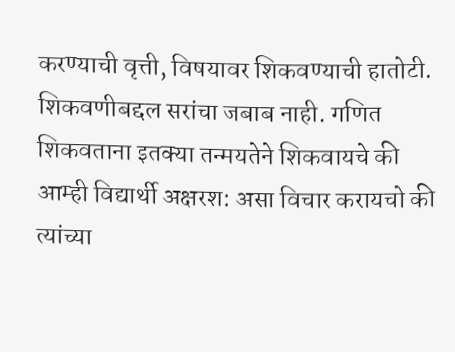करण्याची वृत्ती, विषयावर शिकवण्याची हातोटी. शिकवणीबद्दल सरांचा जबाब नाही. गणित शिकवताना इतक्या तन्मयतेने शिकवायचे की आम्ही विद्यार्थी अक्षरश: असा विचार करायचो की त्यांच्या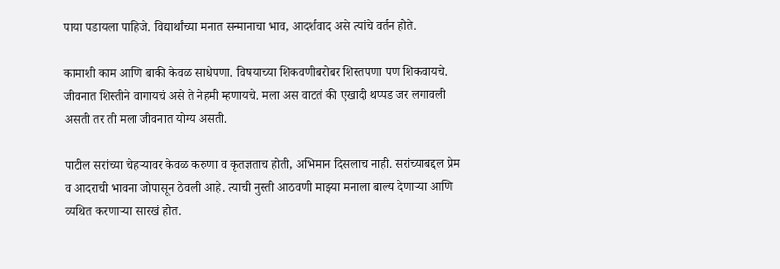पाया पडायला पाहिजे. विद्यार्थांच्या मनात सन्मानाचा भाव, आदर्शवाद असे त्यांचे वर्तन होते.

कामाशी काम आणि बाकी केवळ साधेपणा. विषयाच्या शिकवणीबरोबर शिस्तपणा पण शिकवायचे. जीवनात शिस्तीने वागायचं असे ते नेहमी म्हणायचे. मला अस वाटतं की एखादी थप्पड जर लगावली असती तर ती मला जीवनात योग्य असती.

पाटील सरांच्या चेहऱ्यावर केवळ करुणा व कृतज्ञताच होती, अभिमान दिसलाच नाही. सरांच्याबद्दल प्रेम व आदराची भावना जोपासून ठेवली आहे. त्याची नुस्ती आठवणी माझ्या मनाला बाल्य देणाऱ्या आणि व्यथित करणाऱ्या सारखं होत.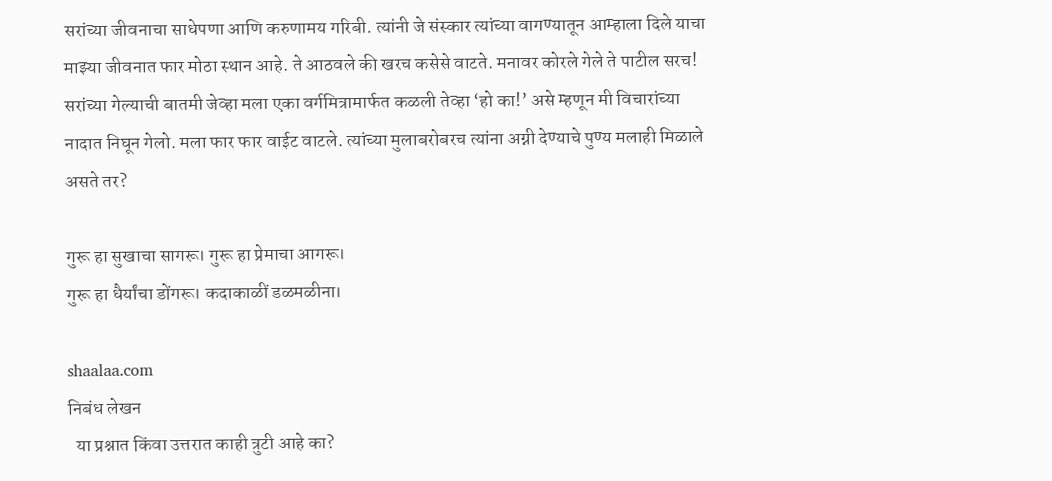सरांच्या जीवनाचा साधेपणा आणि करुणामय गरिबी. त्यांनी जे संस्कार त्यांच्या वागण्यातून आम्हाला दिले याचा माझ्या जीवनात फार मोठा स्थान आहे. ते आठवले की खरच कसेसे वाटते. मनावर कोरले गेले ते पाटील सरच! सरांच्या गेल्याची बातमी जेव्हा मला एका वर्गमित्रामार्फत कळली तेव्हा ‘हो का!’ असे म्हणून मी विचारांच्या नादात निघून गेलो. मला फार फार वाईट वाटले. त्यांच्या मुलाबरोबरच त्यांना अग्नी देण्याचे पुण्य मलाही मिळाले असते तर?

गुरू हा सुखाचा सागरू। गुरू हा प्रेमाचा आगरू।
गुरू हा धैर्यांचा डोंगरू। कदाकाळीं डळमळीना।

shaalaa.com
निबंध लेखन
  या प्रश्नात किंवा उत्तरात काही त्रुटी आहे का?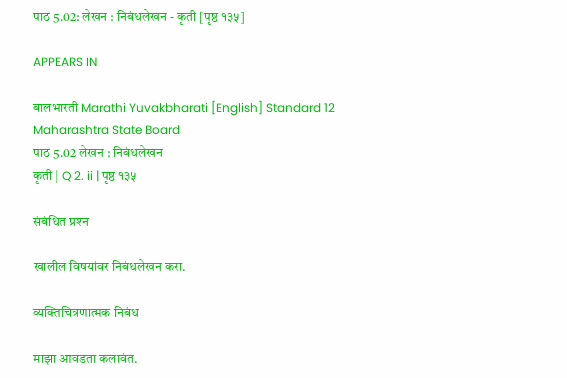पाठ 5.02: लेखन : निबंधलेखन - कृती [पृष्ठ १३५]

APPEARS IN

बालभारती Marathi Yuvakbharati [English] Standard 12 Maharashtra State Board
पाठ 5.02 लेखन : निबंधलेखन
कृती | Q 2. ii | पृष्ठ १३५

संबंधित प्रश्‍न

खालील विषयांवर निबंधलेखन करा.

व्यक्तिचित्रणात्मक निबंध

माझा आवडता कलावंत.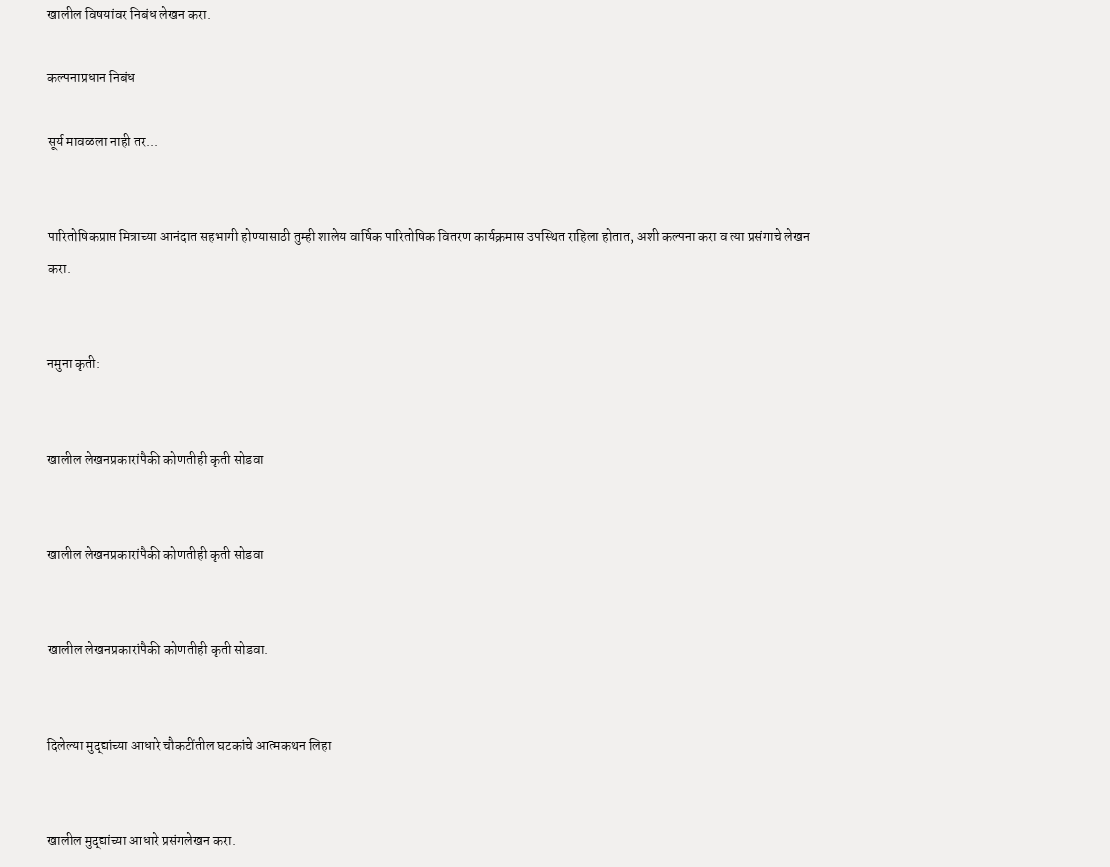खालील विषयांवर निबंध लेखन करा.

कल्पनाप्रधान निबंध

सूर्य मावळला नाही तर...


पारितोषिकप्राप्त मित्राच्या आनंदात सहभागी होण्यासाठी तुम्ही शालेय वार्षिक पारितोषिक वितरण कार्यक्रमास उपस्थित राहिला होतात, अशी कल्पना करा व त्या प्रसंगाचे लेखन करा.


नमुना कृती:


खालील लेखनप्रकारांपैकी कोणतीही कृती सोडवा


खालील लेखनप्रकारांपैकी कोणतीही कृती सोडवा


खालील लेखनप्रकारांपैकी कोणतीही कृती सोडवा.


दिलेल्या मुद्द्यांच्या आधारे चौकटींतील घटकांचे आत्मकथन लिहा


खालील मुद्द्यांच्या आधारे प्रसंगलेखन करा.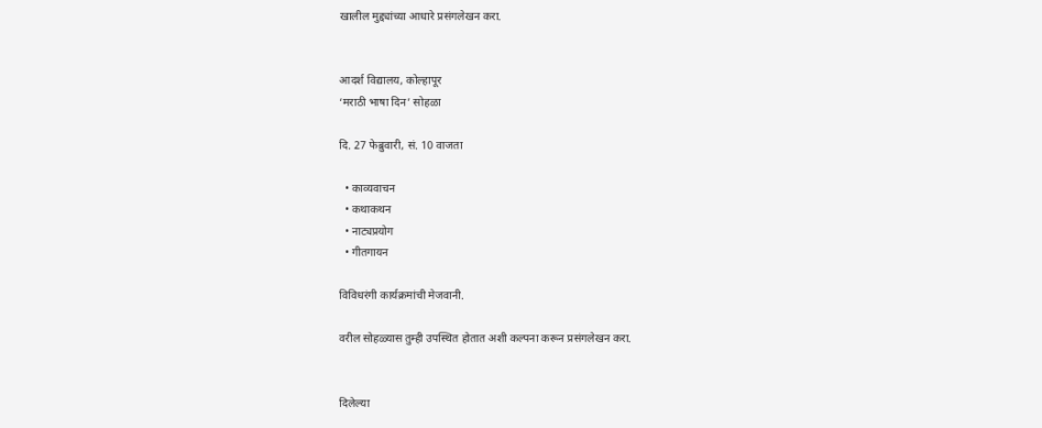खालील मुद्द्यांच्या आधारे प्रसंगलेखन करा.


आदर्श विद्यालय, कोल्हापूर
‘मराठी भाषा दिन’ सोहळा

दि. 27 फेब्रुवारी, सं. 10 वाजता

  • काव्यवाचन
  • कथाकथन
  • नाट्यप्रयोग
  • गीतगायन

विविधरंगी कार्यक्रमांची मेजवानी.

वरील सोहळ्यास तुम्ही उपस्थित होतात अशी कल्पना करून प्रसंगलेखन करा.


दिलेल्या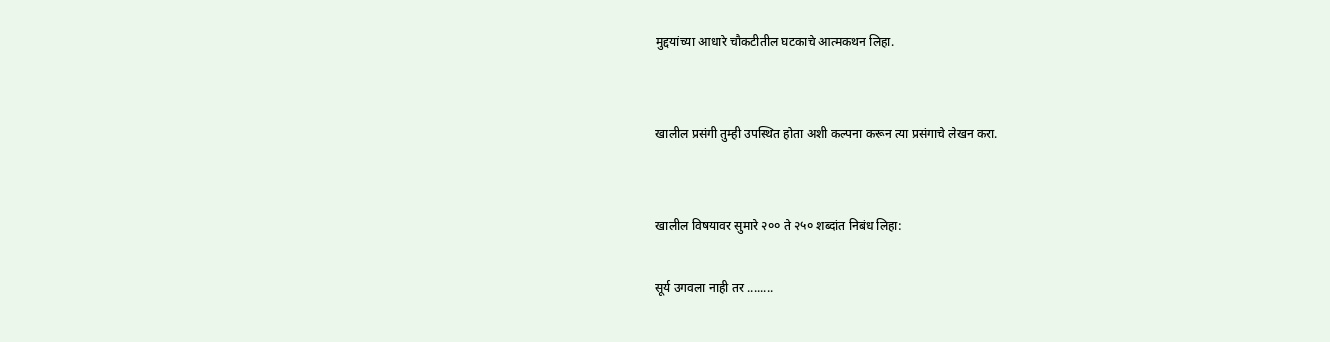मुद्दयांच्या आधारे चौकटीतील घटकाचे आत्मकथन लिहा.


खालील प्रसंगी तुम्ही उपस्थित होता अशी कल्पना करून त्या प्रसंगाचे लेखन करा.


खालील विषयावर सुमारे २०० ते २५० शब्दांत निबंध लिहा:

सूर्य उगवला नाही तर ........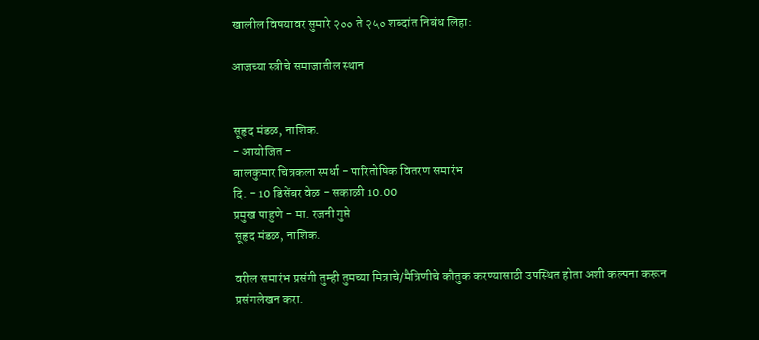खालील विषयावर सुमारे २०० ते २५० शब्दांत निबंध लिहा:

आजच्या स्त्रीचे समाजातील स्थान


सूहृद मंडळ, नाशिक.
- आयोजित -
बालकुमार चित्रकला स्पर्धा - पारितोषिक वितरण समारंभ
दि. - 10 डिसेंबर वेळ - सकाळी 10.00
प्रमुख पाहुणे - मा. रजनी गुप्ते
सूहृद मंडळ, नाशिक.

वरील समारंभ प्रसंगी तुम्ही तुमच्या मित्राचे/मैत्रिणीचे कौतुक करण्यासाठी उपस्थित होता अशी कल्पना करून प्रसंगलेखन करा.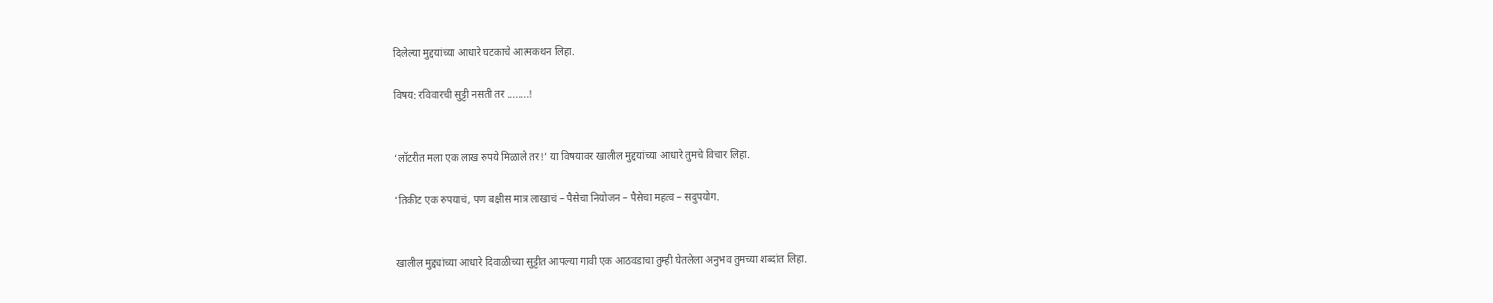दिलेल्या मुद्दयांच्या आधारे घटकाचे आत्मकथन लिहा.

विषय: रविवारची सुट्टी नसती तर ........!


‘लॉटरीत मला एक लाख रुपये मिळाले तर!’ या विषयावर खालील मुद्दयांच्या आधारे तुमचे विचार लिहा.

‘तिकीट एक रुपयाचं, पण बक्षीस मात्र लाखाचं – पैसेचा नियोजन – पैसेचा महत्व – सदुपयोग.


खालील मुद्द्यांच्या आधारे दिवाळीच्या सुट्टीत आपल्या गावी एक आठवडाचा तुम्ही घेतलेला अनुभव तुमच्या शब्दांत लिहा.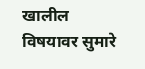खालील विषयावर सुमारे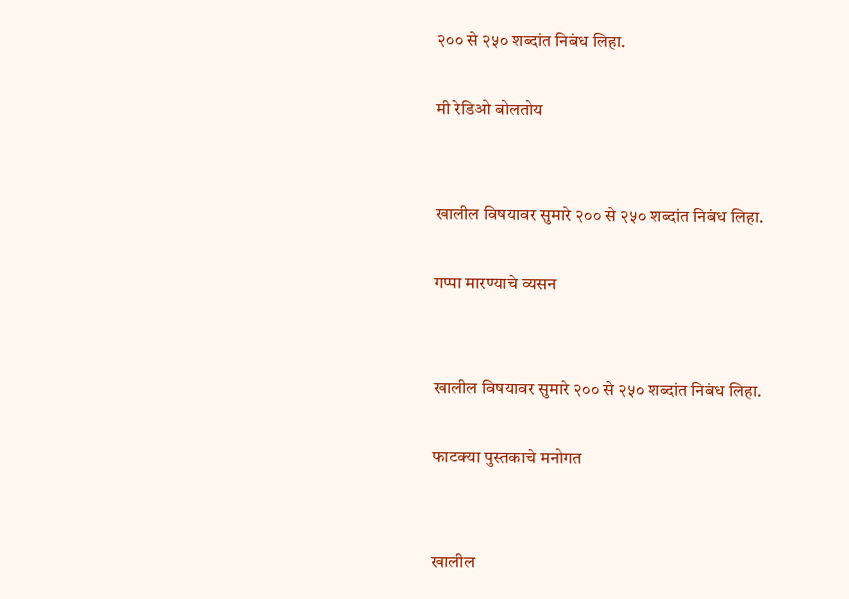२०० से २५० शब्दांत निबंध लिहा.

मी रेडिओ बोलतोय


खालील विषयावर सुमारे २०० से २५० शब्दांत निबंध लिहा.

गप्पा मारण्याचे व्यसन


खालील विषयावर सुमारे २०० से २५० शब्दांत निबंध लिहा.

फाटक्या पुस्तकाचे मनोगत


खालील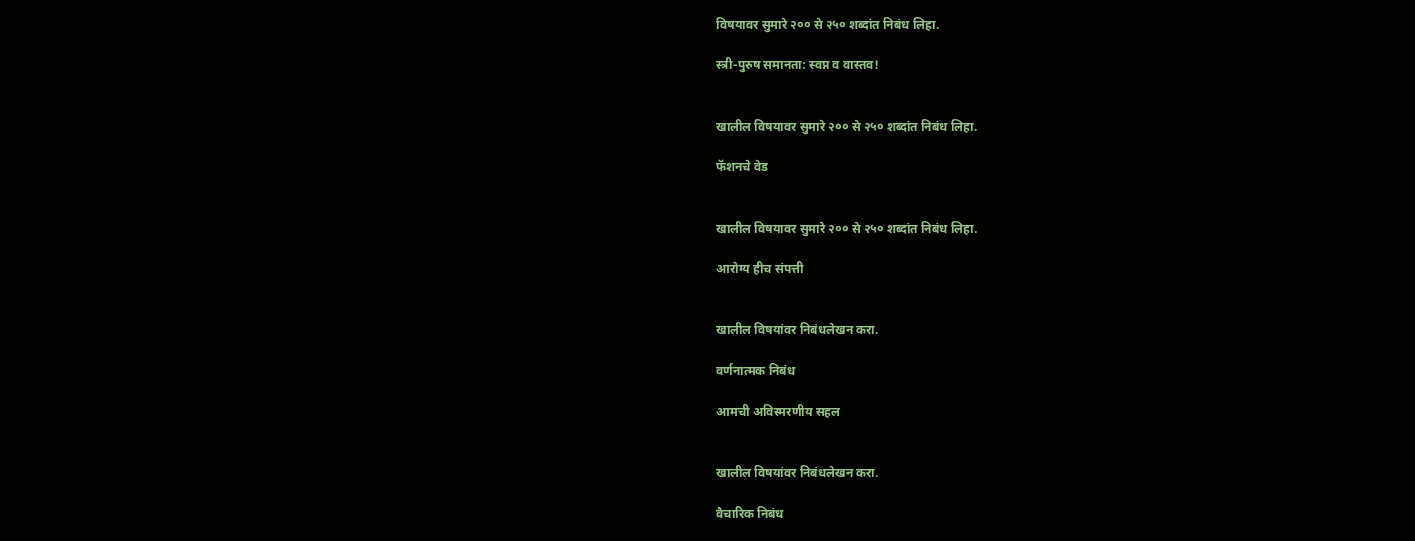विषयावर सुमारे २०० से २५० शब्दांत निबंध लिहा.

स्त्री-पुरुष समानता: स्वप्न व वास्तव!


खालील विषयावर सुमारे २०० से २५० शब्दांत निबंध लिहा.

फॅशनचे वेड


खालील विषयावर सुमारे २०० से २५० शब्दांत निबंध लिहा.

आरोग्य हीच संपत्ती


खालील विषयांवर निबंधलेखन करा.

वर्णनात्मक निबंध

आमची अविस्मरणीय सहल


खालील विषयांवर निबंधलेखन करा.

वैचारिक निबंध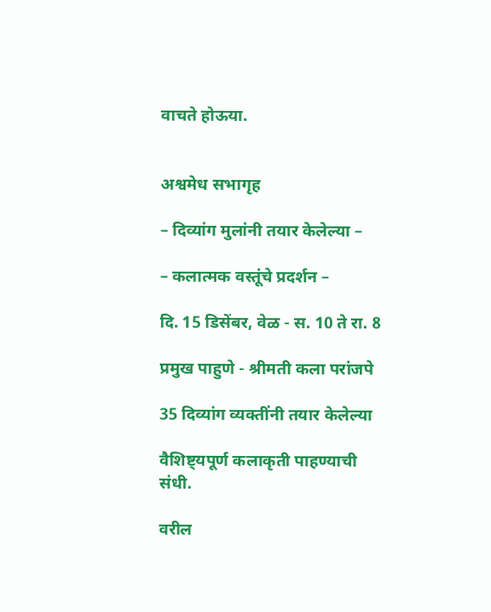वाचते होऊया.


अश्वमेध सभागृह

– दिव्यांग मुलांनी तयार केलेल्या –

– कलात्मक वस्तूंचे प्रदर्शन –

दि. 15 डिसेंबर, वेळ - स. 10 ते रा. 8

प्रमुख पाहुणे - श्रीमती कला परांजपे

35 दिव्यांग व्यक्तींनी तयार केलेल्या

वैशिष्ट्यपूर्ण कलाकृती पाहण्याची संधी.

वरील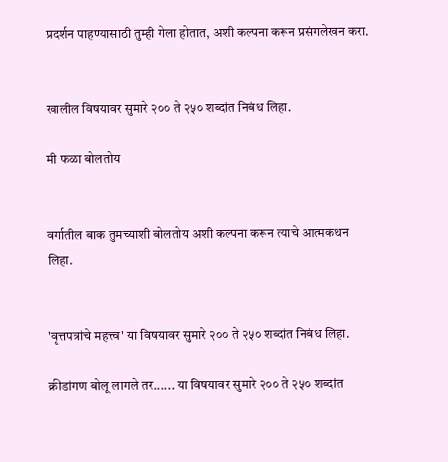प्रदर्शन पाहण्यासाठी तुम्ही गेला होतात, अशी कल्पना करून प्रसंगलेखन करा.


खालील विषयावर सुमारे २०० ते २५० शब्दांत निबंध लिहा.

मी फळा बोलतोय


वर्गातील बाक तुमच्याशी बोलतोय अशी कल्पना करून त्याचे आत्मकथन लिहा.


'वृत्तपत्रांचे महत्त्व' या विषयावर सुमारे २०० ते २५० शब्दांत निबंध लिहा.

क्रीडांगण बोलू लागले तर...... या विषयावर सुमारे २०० ते २५० शब्दांत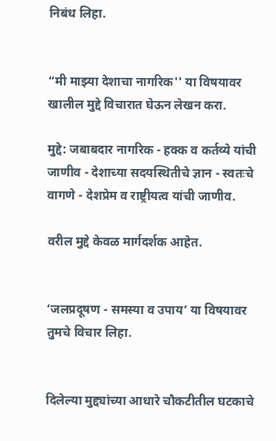निबंध लिहा.


“मी माझ्या देशाचा नागरिक'' या विषयावर खालील मुद्दे विचारात घेऊन लेखन करा.

मुद्दे: जबाबदार नागरिक - हक्क व कर्तव्ये यांची जाणीव - देशाच्या सदयस्थितीचे ज्ञान - स्वतःचे वागणे - देशप्रेम व राष्ट्रीयत्व यांची जाणीव.

वरील मुद्दे केवळ मार्गदर्शक आहेत.


‘जलप्रदूषण - समस्या व उपाय’ या विषयावर तुमचे विचार लिहा.


दिलेल्या मुद्द्यांच्या आधारे चौकटीतील घटकाचे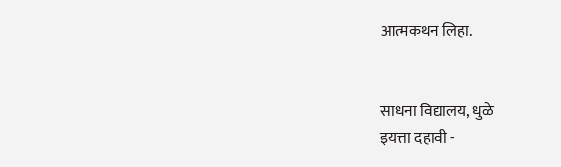आत्मकथन लिहा.


साधना विद्यालय, धुळे
इयत्ता दहावी -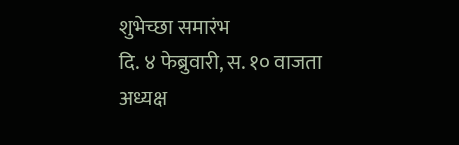शुभेच्छा समारंभ
दि. ४ फेब्रुवारी, स. १० वाजता
अध्यक्ष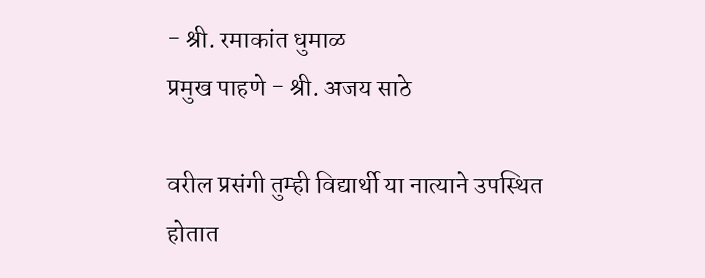- श्री. रमाकांत धुमाळ
प्रमुख पाहणे - श्री. अजय साठे

वरील प्रसंगी तुम्ही विद्यार्थी या नात्याने उपस्थित होतात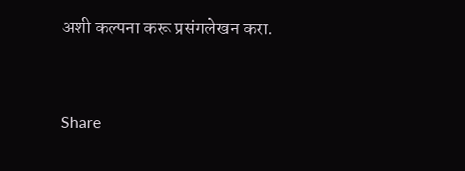अशी कल्पना करू प्रसंगलेखन करा.


Share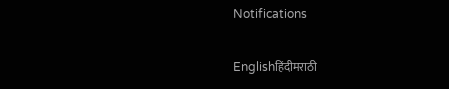Notifications

Englishहिंदीमराठी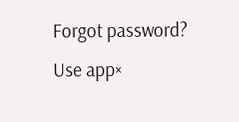Forgot password?
Use app×